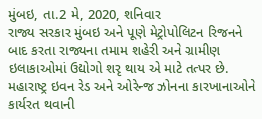મુંબઇ, તા.2 મે, 2020, શનિવાર
રાજ્ય સરકાર મુંબઇ અને પૂણે મેટ્રોપોલિટન રિજનને બાદ કરતા રાજ્યના તમામ શહેરી અને ગ્રામીણ ઇલાકાઓમાં ઉદ્યોગો શરૃ થાય એ માટે તત્પર છે. મહારાષ્ટ્ર ઇવન રેડ અને ઓરેન્જ ઝોનના કારખાનાઓને કાર્યરત થવાની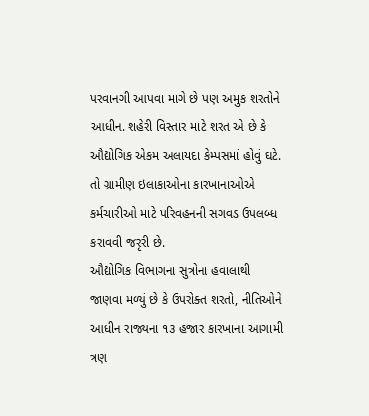પરવાનગી આપવા માગે છે પણ અમુક શરતોને આધીન. શહેરી વિસ્તાર માટે શરત એ છે કે ઔદ્યોગિક એકમ અલાયદા કેમ્પસમાં હોવું ઘટે. તો ગ્રામીણ ઇલાકાઓના કારખાનાઓએ કર્મચારીઓ માટે પરિવહનની સગવડ ઉપલબ્ધ કરાવવી જરૃરી છે.
ઔદ્યોગિક વિભાગના સુત્રોના હવાલાથી જાણવા મળ્યું છે કે ઉપરોક્ત શરતો, નીતિઓને આધીન રાજ્યના ૧૩ હજાર કારખાના આગામી ત્રણ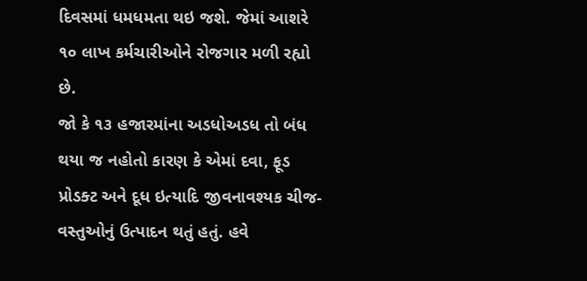દિવસમાં ધમધમતા થઇ જશે. જેમાં આશરે ૧૦ લાખ કર્મચારીઓને રોજગાર મળી રહ્યો છે.
જો કે ૧૩ હજારમાંના અડધોઅડધ તો બંધ થયા જ નહોતો કારણ કે એમાં દવા, ફૂડ પ્રોડક્ટ અને દૂધ ઇત્યાદિ જીવનાવશ્યક ચીજ-વસ્તુઓનું ઉત્પાદન થતું હતું. હવે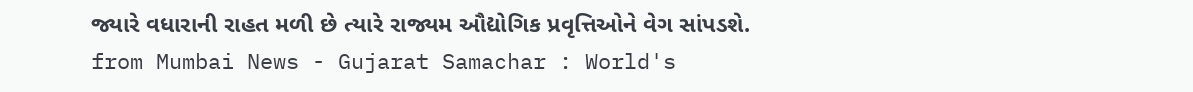જ્યારે વધારાની રાહત મળી છે ત્યારે રાજ્યમ ઔદ્યોગિક પ્રવૃત્તિઓને વેગ સાંપડશે.
from Mumbai News - Gujarat Samachar : World's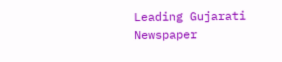Leading Gujarati Newspaper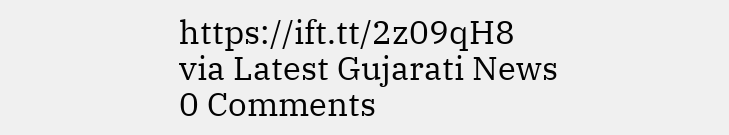https://ift.tt/2z09qH8
via Latest Gujarati News
0 Comments